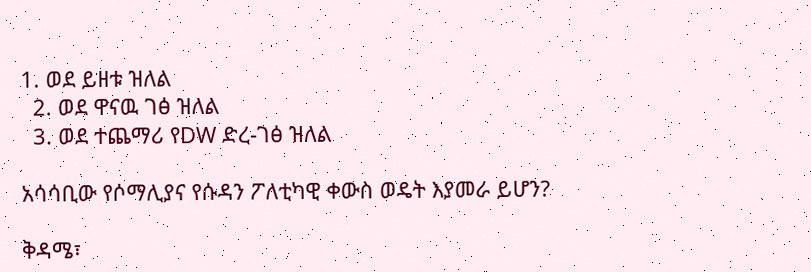1. ወደ ይዘቱ ዝለል
  2. ወደ ዋናዉ ገፅ ዝለል
  3. ወደ ተጨማሪ የDW ድረ-ገፅ ዝለል

አሳሳቢው የሶማሊያና የሱዳን ፖለቲካዊ ቀውስ ወዴት እያመራ ይሆን?

ቅዳሜ፣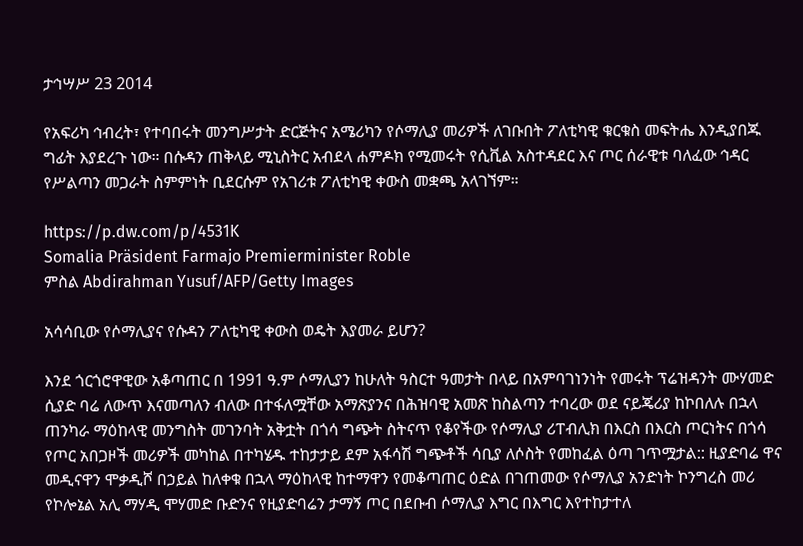ታኅሣሥ 23 2014

የአፍሪካ ኅብረት፣ የተባበሩት መንግሥታት ድርጅትና አሜሪካን የሶማሊያ መሪዎች ለገቡበት ፖለቲካዊ ቁርቁስ መፍትሔ እንዲያበጁ ግፊት እያደረጉ ነው። በሱዳን ጠቅላይ ሚኒስትር አብደላ ሐምዶክ የሚመሩት የሲቪል አስተዳደር እና ጦር ሰራዊቱ ባለፈው ኅዳር የሥልጣን መጋራት ስምምነት ቢደርሱም የአገሪቱ ፖለቲካዊ ቀውስ መቋጫ አላገኘም።

https://p.dw.com/p/4531K
Somalia Präsident Farmajo Premierminister Roble
ምስል Abdirahman Yusuf/AFP/Getty Images

አሳሳቢው የሶማሊያና የሱዳን ፖለቲካዊ ቀውስ ወዴት እያመራ ይሆን?

እንደ ጎርጎሮዋዊው አቆጣጠር በ 1991 ዓ.ም ሶማሊያን ከሁለት ዓስርተ ዓመታት በላይ በአምባገነንነት የመሩት ፕሬዝዳንት ሙሃመድ ሲያድ ባሬ ለውጥ እናመጣለን ብለው በተፋለሟቸው አማጽያንና በሕዝባዊ አመጽ ከስልጣን ተባረው ወደ ናይጄሪያ ከኮበለሉ በኋላ ጠንካራ ማዕከላዊ መንግስት መገንባት አቅቷት በጎሳ ግጭት ስትናጥ የቆየችው የሶማሊያ ሪፐብሊክ በእርስ በእርስ ጦርነትና በጎሳ የጦር አበጋዞች መሪዎች መካከል በተካሄዱ ተከታታይ ደም አፋሳሽ ግጭቶች ሳቢያ ለሶስት የመከፈል ዕጣ ገጥሟታል:: ዚያድባሬ ዋና መዲናዋን ሞቃዲሾ በኃይል ከለቀቁ በኋላ ማዕከላዊ ከተማዋን የመቆጣጠር ዕድል በገጠመው የሶማሊያ አንድነት ኮንግረስ መሪ የኮሎኔል አሊ ማሃዲ ሞሃመድ ቡድንና የዚያድባሬን ታማኝ ጦር በደቡብ ሶማሊያ እግር በእግር እየተከታተለ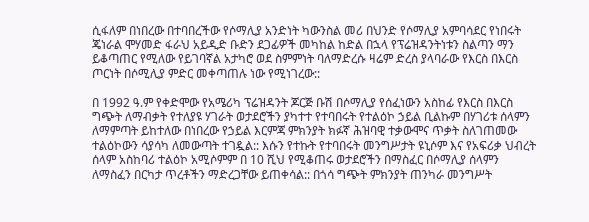ሲፋለም በነበረው በተባበረችው የሶማሊያ አንድነት ካውንስል መሪ በህንድ የሶማሊያ አምባሳደር የነበሩት ጄነራል ሞሃመድ ፋራህ አይዲድ ቡድን ደጋፊዎች መካከል ከድል በኋላ የፕሬዝዳንትነቱን ስልጣን ማን ይቆጣጠር የሚለው የይገባኛል አታካሮ ወደ ስምምነት ባለማድረሱ ዛሬም ድረስ ያላባራው የእርስ በእርስ ጦርነት በሶሚሊያ ምድር መቀጣጠሉ ነው የሚነገረው::

በ 1992 ዓ.ም የቀድሞው የአሜሪካ ፕሬዝዳንት ጆርጅ ቡሽ በሶማሊያ የሰፈነውን አስከፊ የእርስ በእርስ ግጭት ለማብቃት የተለያዩ ሃገራት ወታደሮችን ያካተተ የተባበሩት የተልዕኮ ኃይል ቢልኩም በሃገሪቱ ሰላምን ለማምጣት ይከተለው በነበረው የኃይል እርምጃ ምክንያት ክፉኛ ሕዝባዊ ተቃውሞና ጥቃት ስለገጠመው ተልዕኮውን ሳያሳካ ለመውጣት ተገዷል:: እሱን የተኩት የተባበሩት መንግሥታት ዩኒሶም እና የአፍሪቃ ህብረት ሰላም አስከባሪ ተልዕኮ አሚሶምም በ 10 ሺህ የሚቆጠሩ ወታደሮችን በማስፈር በሶማሊያ ሰላምን ለማስፈን በርካታ ጥረቶችን ማድረጋቸው ይጠቀሳል:: በጎሳ ግጭት ምክንያት ጠንካራ መንግሥት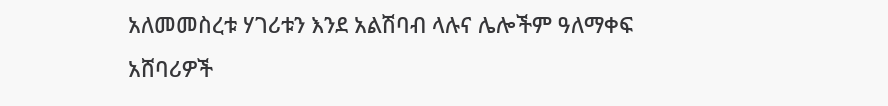አለመመስረቱ ሃገሪቱን እንደ አልሽባብ ላሉና ሌሎችም ዓለማቀፍ አሸባሪዎች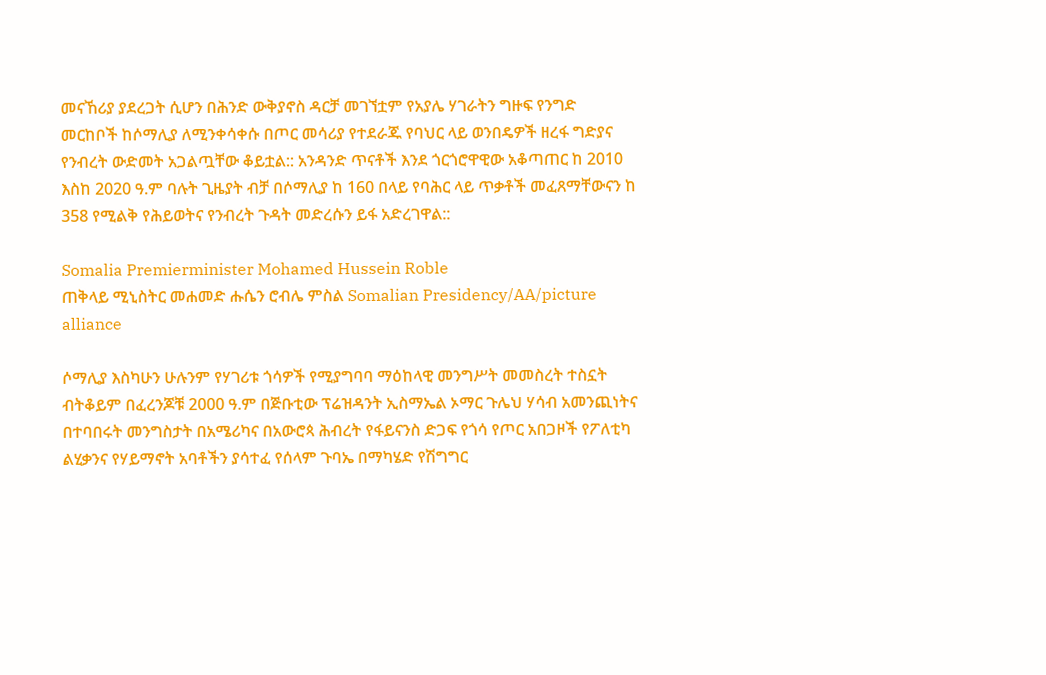መናኸሪያ ያደረጋት ሲሆን በሕንድ ውቅያኖስ ዳርቻ መገኘቷም የአያሌ ሃገራትን ግዙፍ የንግድ መርከቦች ከሶማሊያ ለሚንቀሳቀሱ በጦር መሳሪያ የተደራጁ የባህር ላይ ወንበዴዎች ዘረፋ ግድያና የንብረት ውድመት አጋልጧቸው ቆይቷል:: አንዳንድ ጥናቶች እንደ ጎርጎሮዋዊው አቆጣጠር ከ 2010 እስከ 2020 ዓ.ም ባሉት ጊዜያት ብቻ በሶማሊያ ከ 160 በላይ የባሕር ላይ ጥቃቶች መፈጸማቸውናን ከ 358 የሚልቅ የሕይወትና የንብረት ጉዳት መድረሱን ይፋ አድረገዋል::

Somalia Premierminister Mohamed Hussein Roble
ጠቅላይ ሚኒስትር መሐመድ ሑሴን ሮብሌ ምስል Somalian Presidency/AA/picture alliance

ሶማሊያ እስካሁን ሁሉንም የሃገሪቱ ጎሳዎች የሚያግባባ ማዕከላዊ መንግሥት መመስረት ተስኗት ብትቆይም በፈረንጆቹ 2000 ዓ.ም በጅቡቲው ፕሬዝዳንት ኢስማኤል ኦማር ጉሌህ ሃሳብ አመንጪነትና በተባበሩት መንግስታት በአሜሪካና በአውሮጳ ሕብረት የፋይናንስ ድጋፍ የጎሳ የጦር አበጋዞች የፖለቲካ ልሂቃንና የሃይማኖት አባቶችን ያሳተፈ የሰላም ጉባኤ በማካሄድ የሽግግር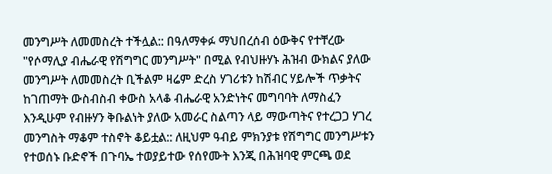መንግሥት ለመመስረት ተችሏል:: በዓለማቀፉ ማህበረሰብ ዕውቅና የተቸረው "የሶማሊያ ብሔራዊ የሽግግር መንግሥት" በሚል የብህዙሃኑ ሕዝብ ውክልና ያለው መንግሥት ለመመስረት ቢችልም ዛሬም ድረስ ሃገሪቱን ከሽብር ሃይሎች ጥቃትና ከገጠማት ውስብስብ ቀውስ አላቆ ብሔራዊ አንድነትና መግባባት ለማስፈን እንዲሁም የብዙሃን ቅቡልነት ያለው አመራር ስልጣን ላይ ማውጣትና የተረጋጋ ሃገረ መንግስት ማቆም ተስኖት ቆይቷል:: ለዚህም ዓብይ ምክንያቱ የሽግግር መንግሥቱን የተወሰኑ ቡድኖች በጉባኤ ተወያይተው የሰየሙት እንጂ በሕዝባዊ ምርጫ ወደ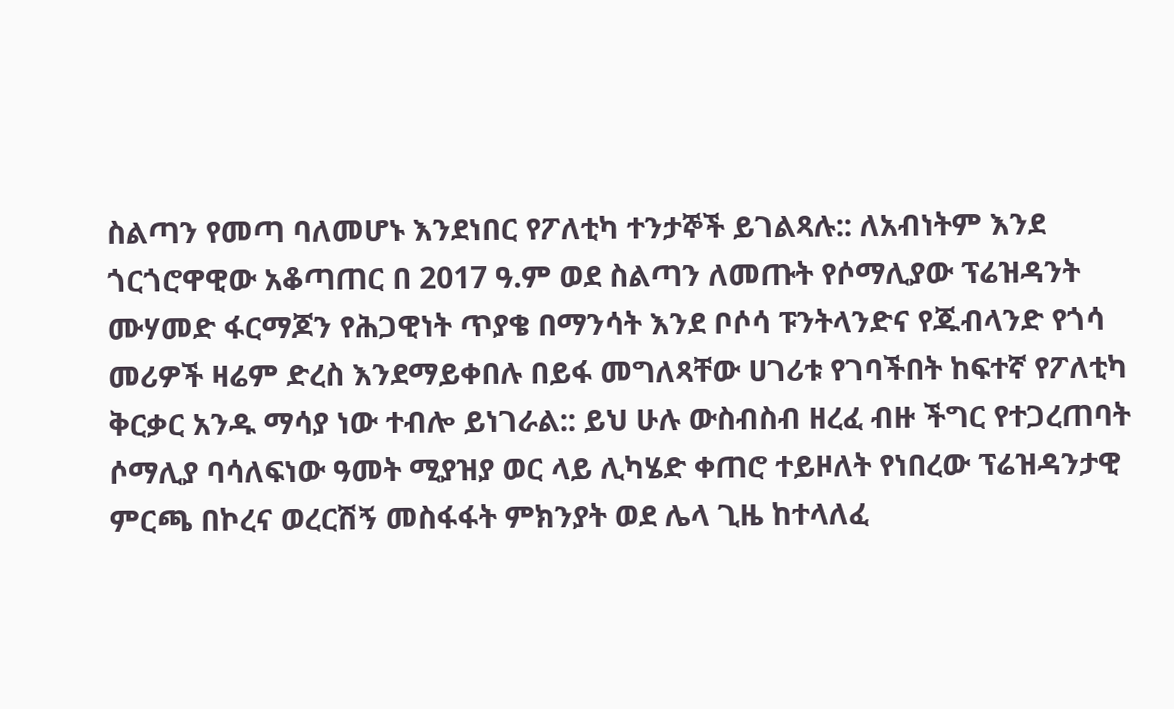ስልጣን የመጣ ባለመሆኑ እንደነበር የፖለቲካ ተንታኞች ይገልጻሉ:: ለአብነትም እንደ ጎርጎሮዋዊው አቆጣጠር በ 2017 ዓ.ም ወደ ስልጣን ለመጡት የሶማሊያው ፕሬዝዳንት ሙሃመድ ፋርማጆን የሕጋዊነት ጥያቄ በማንሳት እንደ ቦሶሳ ፑንትላንድና የጁብላንድ የጎሳ መሪዎች ዛሬም ድረስ እንደማይቀበሉ በይፋ መግለጻቸው ሀገሪቱ የገባችበት ከፍተኛ የፖለቲካ ቅርቃር አንዱ ማሳያ ነው ተብሎ ይነገራል:: ይህ ሁሉ ውስብስብ ዘረፈ ብዙ ችግር የተጋረጠባት ሶማሊያ ባሳለፍነው ዓመት ሚያዝያ ወር ላይ ሊካሄድ ቀጠሮ ተይዞለት የነበረው ፕሬዝዳንታዊ ምርጫ በኮረና ወረርሽኝ መስፋፋት ምክንያት ወደ ሌላ ጊዜ ከተላለፈ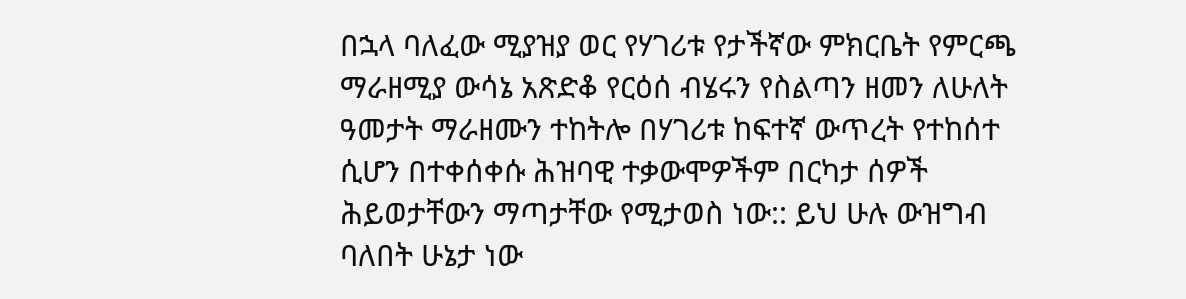በኋላ ባለፈው ሚያዝያ ወር የሃገሪቱ የታችኛው ምክርቤት የምርጫ ማራዘሚያ ውሳኔ አጽድቆ የርዕሰ ብሄሩን የስልጣን ዘመን ለሁለት ዓመታት ማራዘሙን ተከትሎ በሃገሪቱ ከፍተኛ ውጥረት የተከሰተ ሲሆን በተቀሰቀሱ ሕዝባዊ ተቃውሞዎችም በርካታ ሰዎች ሕይወታቸውን ማጣታቸው የሚታወስ ነው:: ይህ ሁሉ ውዝግብ ባለበት ሁኔታ ነው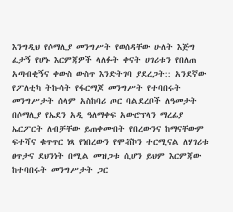እንግዲህ የሶማሊያ መንግሥት የወሰዳቸው ሁለት እጅግ ፈታኝ የሆኑ እርምጃዎች ላለፉት ቀናት ሀገሪቱን የበለጠ አጣብቂኝና ቀውስ ውስጥ እንድትገባ ያደረጋት:: አንደኛው የፖለቲካ ትኩሳት የፋርማጆ መንግሥት የተባበሩት መንግሥታት ሰላም አስከባሪ ጦር ባልደረቦች ለዓመታት በሶማሊያ የኤደን አዲ ዓለማቀፍ አውሮፕላን ማረፊያ ኤርፖርት ለብቻቸው ይጠቀሙበት የበረውንና ከማናቸውም ፍተሻና ቁጥጥር ነጻ የነበረውን የሞቭኮን ተርሚናል ለሃገሪቱ ፀጥታና ደህንነት በሚል መዝጋቱ ሲሆን ይህም እርምጃው ከተባበሩት መንግሥታት ጋር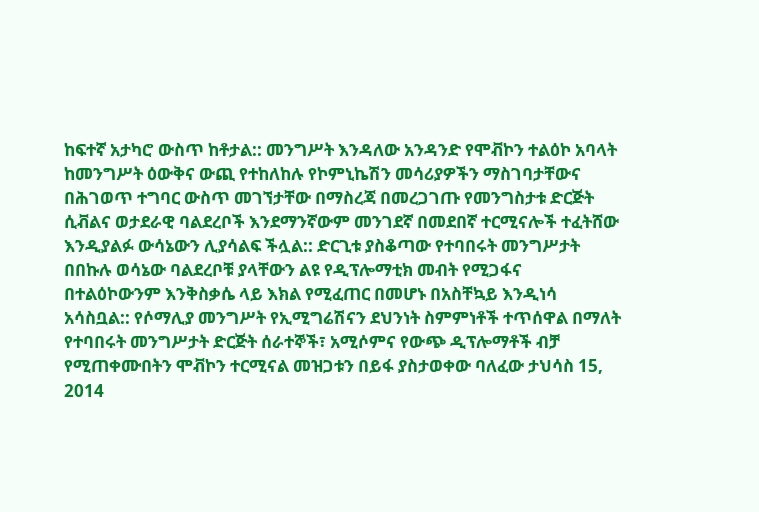ከፍተኛ አታካሮ ውስጥ ከቶታል:: መንግሥት እንዳለው አንዳንድ የሞቭኮን ተልዕኮ አባላት ከመንግሥት ዕውቅና ውጪ የተከለከሉ የኮምኒኬሽን መሳሪያዎችን ማስገባታቸውና በሕገወጥ ተግባር ውስጥ መገኘታቸው በማስረጃ በመረጋገጡ የመንግስታቱ ድርጅት ሲቭልና ወታደራዊ ባልደረቦች እንደማንኛውም መንገደኛ በመደበኛ ተርሚናሎች ተፈትሸው እንዲያልፉ ውሳኔውን ሊያሳልፍ ችሏል:: ድርጊቱ ያስቆጣው የተባበሩት መንግሥታት በበኩሉ ወሳኔው ባልደረቦቹ ያላቸውን ልዩ የዲፕሎማቲክ መብት የሚጋፋና በተልዕኮውንም እንቅስቃሴ ላይ እክል የሚፈጠር በመሆኑ በአስቸኳይ እንዲነሳ አሳስቧል:: የሶማሊያ መንግሥት የኢሚግሬሽናን ደህንነት ስምምነቶች ተጥሰዋል በማለት የተባበሩት መንግሥታት ድርጅት ሰራተኞች፣ አሚሶምና የውጭ ዲፕሎማቶች ብቻ የሚጠቀሙበትን ሞቭኮን ተርሚናል መዝጋቱን በይፋ ያስታወቀው ባለፈው ታህሳስ 15, 2014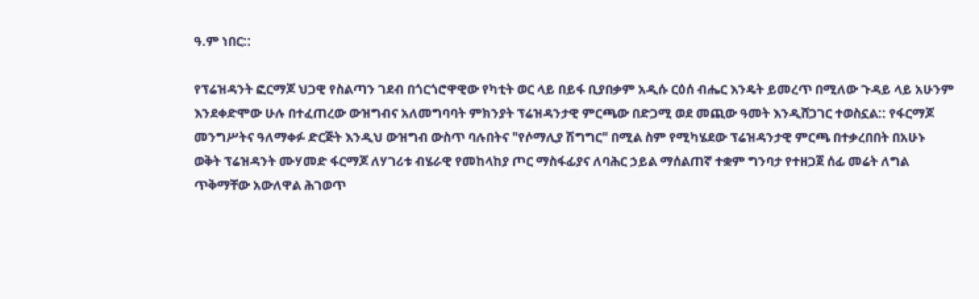ዓ.ም ነበር::

የፕሬዝዳንት ፎርማጆ ህጋዊ የስልጣን ገደብ በጎርጎሮዋዊው የካቲት ወር ላይ በይፋ ቢያበቃም አዲሱ ርዕሰ ብሔር እንዴት ይመረጥ በሚለው ጉዳይ ላይ አሁንም እንደቀድሞው ሁሉ በተፈጠረው ውዝግብና አለመግባባት ምክንያት ፕሬዝዳንታዊ ምርጫው በድጋሚ ወደ መጪው ዓመት እንዲሸጋገር ተወስኗል:: የፋርማጆ መንግሥትና ዓለማቀፉ ድርጅት እንዲህ ውዝግብ ውስጥ ባሉበትና "የሶማሊያ ሽግግር" በሚል ስም የሚካሄደው ፕሬዝዳንታዊ ምርጫ በተቃረበበት በአሁኑ ወቅት ፕሬዝዳንት ሙሃመድ ፋርማጆ ለሃገሪቱ ብሄራዊ የመከላከያ ጦር ማስፋፊያና ለባሕር ኃይል ማሰልጠኛ ተቋም ግንባታ የተዘጋጀ ሰፊ መሬት ለግል ጥቅማቸው አውለዋል ሕገወጥ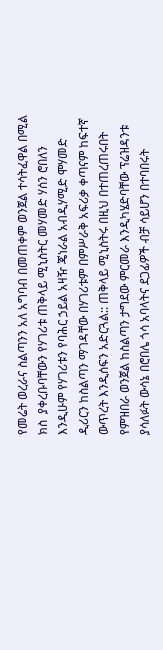የመሬት ወረራና ስልጣንን አለ አግባብ በመጠቀም ወንጀል ተሳትፈዋል በሚል ክስ  ያቀረቡባቸውን የሃገሪቱ ጠቅላይ ሚኒስትር መሃመድ ሃሰን ሮበለን እንዲሁም የሃገሪቱን የባሕር ኃይል አዛዥ ጄነራል አብዲሃሚድ ሞሃመድ ዲሪርን ከስልጣን ማገዳቸው በሃገሪቱም በምሥራቅ አፍሪቃ ቀጣናም ከፍተኛ ውጥረት እንዲሰፍን አድርጓል:: ጠቅላይ ሚኒስትሩ በዚህ በተጠረጠሩበት የምዝበራ ወንጀል ከስልጣን ታግደው ምርመራ እንዲካሄድባቸው ፕሬዝዳንቱ ያሳለፉት ውሳኔ በሮበሌ ጎሳ አባላትና ደጋፊዎች ብቻ ሳይሆን በተባበሩት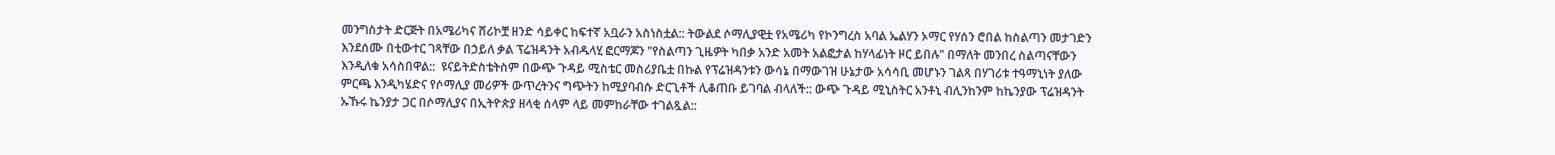መንግስታት ድርጅት በአሜሪካና ሸሪኮቿ ዘንድ ሳይቀር ከፍተኛ አቧራን አስነስቷል:: ትውልደ ሶማሊያዊቷ የአሜሪካ የኮንግረስ አባል ኤልሃን ኦማር የሃሰን ሮበል ከስልጣን መታገድን እንደሰሙ በቲውተር ገጻቸው በኃይለ ቃል ፕሬዝዳንት አብዱላሂ ፎርማጆን "የስልጣን ጊዜዎት ካበቃ አንድ አመት አልፎታል ከሃላፊነት ዞር ይበሉ" በማለት መንበረ ስልጣናቸውን እንዲለቁ አሳስበዋል::  ዩናይትድስቴትስም በውጭ ጉዳይ ሚስቴር መስሪያቤቷ በኩል የፕሬዝዳንቱን ውሳኔ በማውገዝ ሁኔታው አሳሳቢ መሆኑን ገልጻ በሃገሪቱ ተዓማኒነት ያለው ምርጫ እንዲካሄድና የሶማሊያ መሪዎች ውጥረትንና ግጭትን ከሚያባብሱ ድርጊቶች ሊቆጠቡ ይገባል ብላለች:: ውጭ ጉዳይ ሚኒስትር አንቶኒ ብሊንከንም ከኬንያው ፕሬዝዳንት ኡኹሩ ኬንያታ ጋር በሶማሊያና በኢትዮጵያ ዘላቂ ሰላም ላይ መምከራቸው ተገልጿል::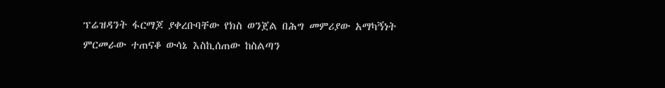ፕሬዝዳንት ፋርማጆ ያቀረቡባቸው የክስ ወንጀል በሕግ መምሪያው አማካኝነት ምርመራው ተጠናቆ ውሳኔ እስኪሰጠው ከስልጣን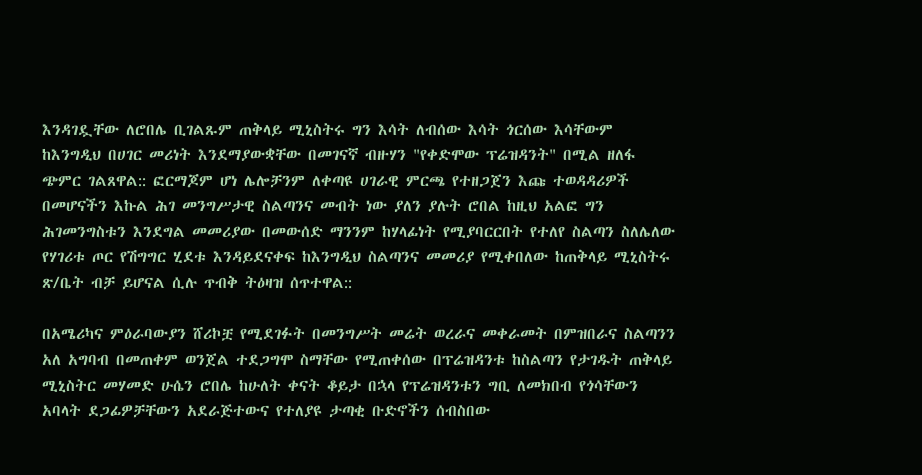እንዳገዷቸው ለሮበሌ ቢገልጹም ጠቅላይ ሚኒስትሩ ግን እሳት ለብሰው እሳት ጎርሰው እሳቸውም ከእንግዲህ በሀገር መሪነት እንደማያውቋቸው በመገናኛ ብዙሃን "የቀድሞው ፕሬዝዳንት" በሚል ዘለፋ ጭምር ገልጸዋል:: ፎርማጆም ሆነ ሌሎቻንም ለቀጣዩ ሀገራዊ ምርጫ የተዘጋጀን እጩ ተወዳዳሪዎች በመሆናችን እኩል ሕገ መንግሥታዊ ስልጣንና መብት ነው ያለን ያሉት ሮበል ከዚህ አልፎ ግን ሕገመንግስቱን እንደግል መመሪያው በመውሰድ ማንንም ከሃላፊነት የሚያባርርበት የተለየ ስልጣን ስለሌለው የሃገሪቱ ጦር የሽግግር ሂደቱ እንዳይደናቀፍ ከእንግዲህ ስልጣንና መመሪያ የሚቀበለው ከጠቅላይ ሚኒስትሩ ጽ/ቤት ብቻ ይሆናል ሲሉ ጥብቅ ትዕዛዝ ሰጥተዋል::

በአሜሪካና ምዕራባውያን ሸሪኮቿ የሚደገፉት በመንግሥት መሬት ወረራና መቀራመት በምዝበራና ስልጣንን አለ አግባብ በመጠቀም ወንጀል ተደጋግሞ ስማቸው የሚጠቀሰው በፕሬዝዳንቱ ከስልጣን የታገዱት ጠቅላይ ሚኒስትር መሃመድ ሁሴን ሮበሌ ከሁለት ቀናት ቆይታ በኋላ የፕሬዝዳንቱን ግቢ ለመክበብ የጎሳቸውን አባላት ደጋፊዎቻቸውን አደራጅተውና የተለያዩ ታጣቂ ቡድኖችን ሰብስበው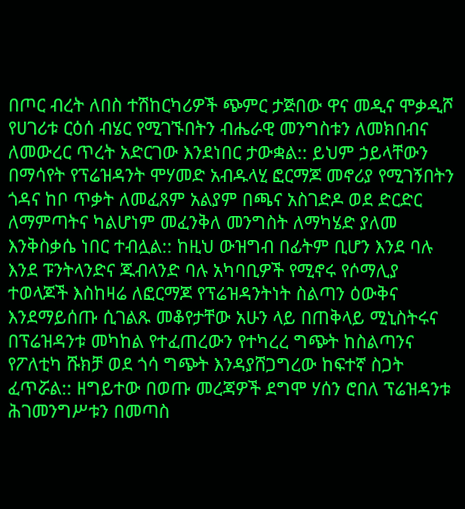በጦር ብረት ለበስ ተሽከርካሪዎች ጭምር ታጅበው ዋና መዲና ሞቃዲሾ የሀገሪቱ ርዕሰ ብሄር የሚገኙበትን ብሔራዊ መንግስቱን ለመክበብና ለመውረር ጥረት አድርገው እንደነበር ታውቋል:: ይህም ኃይላቸውን በማሳየት የፕሬዝዳንት ሞሃመድ አብዱላሂ ፎርማጆ መኖሪያ የሚገኝበትን ጎዳና ከቦ ጥቃት ለመፈጸም አልያም በጫና አስገድዶ ወደ ድርድር ለማምጣትና ካልሆነም መፈንቅለ መንግስት ለማካሄድ ያለመ እንቅስቃሴ ነበር ተብሏል:: ከዚህ ውዝግብ በፊትም ቢሆን እንደ ባሉ እንደ ፑንትላንድና ጁብላንድ ባሉ አካባቢዎች የሚኖሩ የሶማሊያ ተወላጆች እስከዛሬ ለፎርማጆ የፕሬዝዳንትነት ስልጣን ዕውቅና እንደማይሰጡ ሲገልጹ መቆየታቸው አሁን ላይ በጠቅላይ ሚኒስትሩና በፕሬዝዳንቱ መካከል የተፈጠረውን የተካረረ ግጭት ከስልጣንና የፖለቲካ ሹክቻ ወደ ጎሳ ግጭት እንዳያሸጋግረው ከፍተኛ ስጋት ፈጥሯል:: ዘግይተው በወጡ መረጃዎች ደግሞ ሃሰን ሮበለ ፕሬዝዳንቱ ሕገመንግሥቱን በመጣስ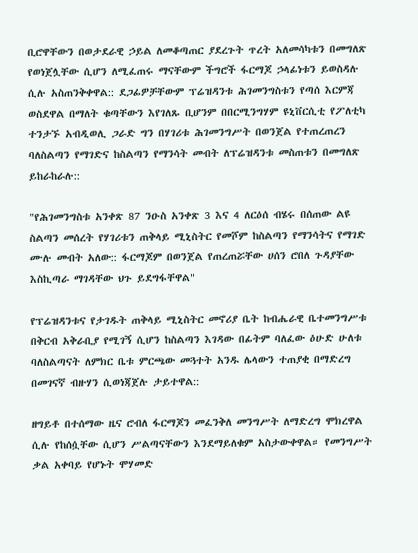ቢሮዋቸውን በወታደራዊ ኃይል ለመቆጣጠር ያደረጉት ጥረት አለመሳካቱን በመግለጽ የወነጀሏቸው ሲሆን ለሚፈጠሩ ማናቸውም ችግሮች ፋርማጆ ኃላፊነቱን ይወስዳሉ ሲሉ አስጠንቅቀዋል:: ደጋፊዎቻቸውም ፕሬዝዳንቱ ሕገመንግስቱን የጣሰ እርምጃ ወስደዋል በማለት ቁጣቸውን እየገለጹ ቢሆንም በበርሚንግሃም ዩኒቨርሲቲ የፖለቲካ ተንታኙ አብዲወሊ ጋራድ ግን በሃገሪቱ ሕገመንግሥት በወንጀል የተጠረጠረን ባለስልጣን የማገድና ከስልጣን የማንሳት መብት ለፕሬዝዳንቱ መስጠቱን በመግለጽ ይከራከራሉ::

"የሕገመንግስቱ አንቀጽ 87 ንዑስ አንቀጽ 3 እና 4 ለርዕሰ ብሄሩ በሰጠው ልዩ ስልጣን መሰረት የሃገሪቱን ጠቅላይ ሚኒስትር የመሾም ከስልጣን የማንሳትና የማገድ ሙሉ መብት አለው:: ፋርማጆም በወንጀል የጠረጠሯቸው ሀሰን ሮበለ ጉዳያቸው እስኪጣራ ማገዳቸው ህጉ ይደግፋቸዋል"

የፕሬዝዳንቱና የታገዱት ጠቅላይ ሚኒስትር መኖሪያ ቤት ከብሔራዊ ቤተመንግሥቱ በቅርብ አቅራቢያ የሚገኝ ሲሆን ከስልጣን እገዳው በፊትም ባለፈው ዕሁድ ሁለቱ ባለስልጣናት ለምክር ቤቱ ምርጫው መጓተት አንዱ ሌላውን ተጠያቂ በማድረግ በመገናኛ ብዙሃን ሲወነጃጀሉ ታይተዋል::

ዘግይቶ በተሰማው ዜና ሮብለ ፋርማጆን መፈንቅለ መንግሥት ለማድረግ ሞክረዋል ሲሉ የከሰሷቸው ሲሆን ሥልጣናቸውን እንደማይለቁም አስታውቀዋል። የመንግሥት ቃል አቀባይ የሆኑት ሞሃመድ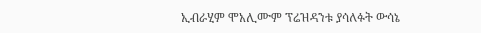ኢብራሂም ሞአሊሙም ፕሬዝዳንቱ ያሳለፉት ውሳኔ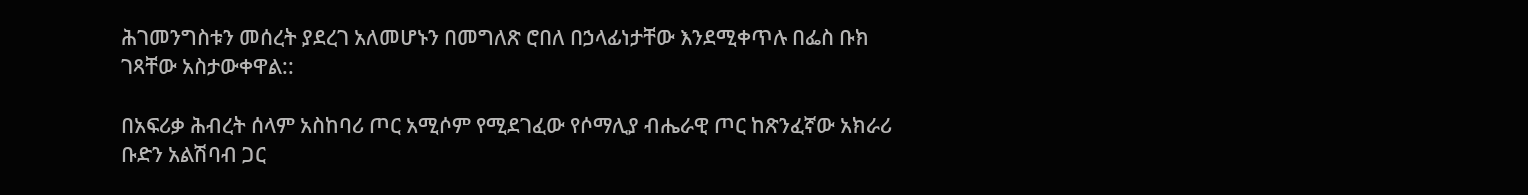ሕገመንግስቱን መሰረት ያደረገ አለመሆኑን በመግለጽ ሮበለ በኃላፊነታቸው እንደሚቀጥሉ በፌስ ቡክ ገጻቸው አስታውቀዋል::

በአፍሪቃ ሕብረት ሰላም አስከባሪ ጦር አሚሶም የሚደገፈው የሶማሊያ ብሔራዊ ጦር ከጽንፈኛው አክራሪ ቡድን አልሽባብ ጋር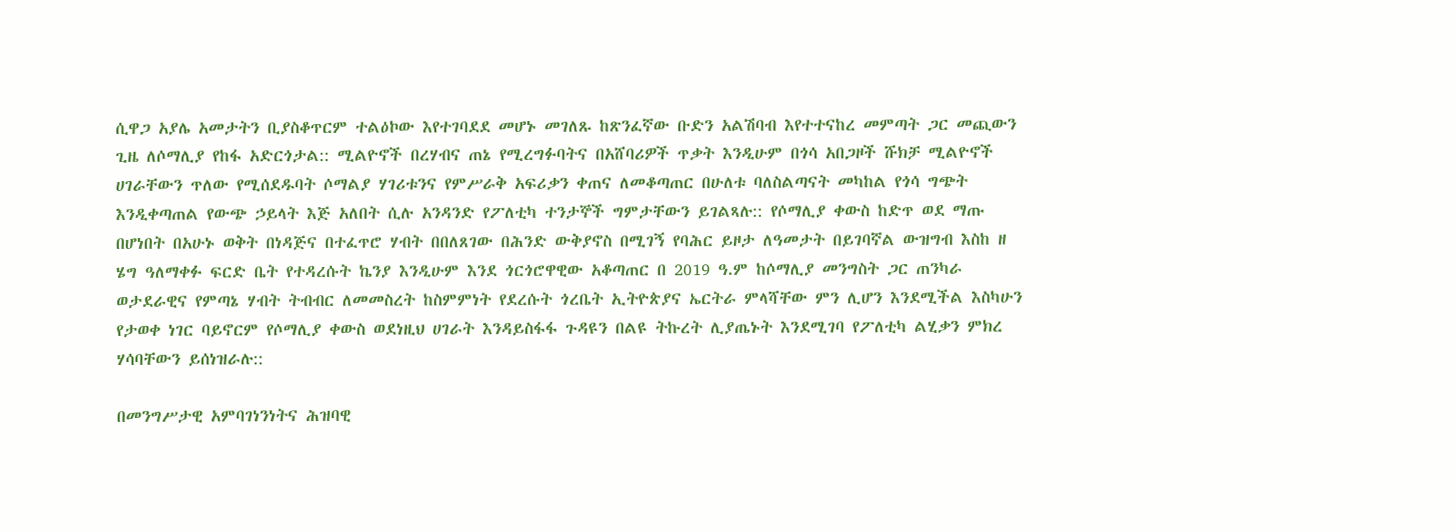ሲዋጋ አያሌ አመታትን ቢያስቆጥርም ተልዕኮው እየተገባደደ መሆኑ መገለጹ ከጽንፈኛው ቡድን አልሽባብ እየተተናከረ መምጣት ጋር መጪውን ጊዜ ለሶማሊያ የከፋ አድርጎታል:: ሚልዮኖች በረሃብና ጠኔ የሚረግፉባትና በአሸባሪዎች ጥቃት እንዲሁም በጎሳ አበጋዞች ሹክቻ ሚልዮኖች ሀገራቸውን ጥለው የሚሰደዱባት ሶማልያ ሃገሪቱንና የምሥራቅ አፍሪቃን ቀጠና ለመቆጣጠር በሁለቱ ባለስልጣናት መካከል የጎሳ ግጭት እንዲቀጣጠል የውጭ ኃይላት እጅ አለበት ሲሉ አንዳንድ የፖለቲካ ተንታኞች ግምታቸውን ይገልጻሉ:: የሶማሊያ ቀውስ ከድጥ ወደ ማጡ በሆነበት በአሁኑ ወቅት በነዳጅና በተፈጥሮ ሃብት በበለጸገው በሕንድ ውቅያኖስ በሚገኝ የባሕር ይዞታ ለዓመታት በይገባኛል ውዝግብ እስከ ዘ ሄግ ዓለማቀፉ ፍርድ ቤት የተዳረሱት ኬንያ እንዲሁም እንደ ጎርጎሮዋዊው አቆጣጠር በ 2019 ዓ.ም ከሶማሊያ መንግስት ጋር ጠንካራ ወታደራዊና የምጣኔ ሃብት ትብብር ለመመስረት ከስምምነት የደረሱት ጎረቤት ኢትዮጵያና ኤርትራ ምላሻቸው ምን ሊሆን እንደሚችል እስካሁን የታወቀ ነገር ባይኖርም የሶማሊያ ቀውስ ወደነዚህ ሀገራት እንዳይስፋፋ ጉዳዩን በልዩ ትኩረት ሊያጤኑት እንደሚገባ የፖለቲካ ልሂቃን ምክረ ሃሳባቸውን ይሰነዝራሉ::

በመንግሥታዊ አምባገነንነትና ሕዝባዊ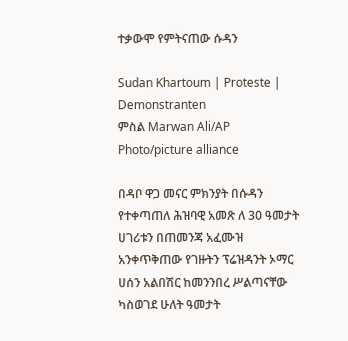ተቃውሞ የምትናጠው ሱዳን

Sudan Khartoum | Proteste | Demonstranten
ምስል Marwan Ali/AP Photo/picture alliance

በዳቦ ዋጋ መናር ምክንያት በሱዳን የተቀጣጠለ ሕዝባዊ አመጽ ለ 30 ዓመታት ሀገሪቱን በጠመንጃ አፈሙዝ አንቀጥቅጠው የገዙትን ፕሬዝዳንት ኦማር ሀሰን አልበሽር ከመንንበረ ሥልጣናቸው ካስወገደ ሁለት ዓመታት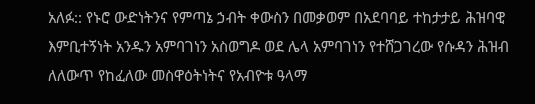አለፉ:: የኑሮ ውድነትንና የምጣኔ ኃብት ቀውስን በመቃወም በአደባባይ ተከታታይ ሕዝባዊ እምቢተኝነት አንዱን አምባገነን አስወግዶ ወደ ሌላ አምባገነን የተሸጋገረው የሱዳን ሕዝብ ለለውጥ የከፈለው መስዋዕትነትና የአብዮቱ ዓላማ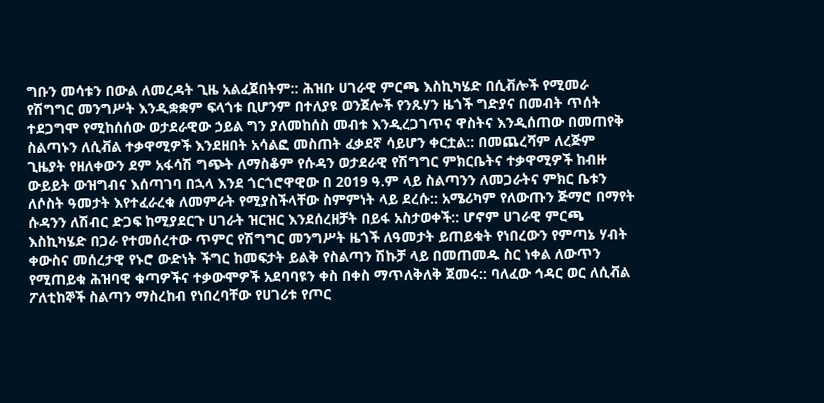ግቡን መሳቱን በውል ለመረዳት ጊዜ አልፈጀበትም:: ሕዝቡ ሀገራዊ ምርጫ እስኪካሄድ በሲቭሎች የሚመራ የሽግግር መንግሥት እንዲቋቋም ፍላጎቱ ቢሆንም በተለያዩ ወንጀሎች የንጹሃን ዜጎች ግድያና በመብት ጥሰት ተደጋግሞ የሚከሰሰው ወታደራዊው ኃይል ግን ያለመከሰስ መብቱ እንዲረጋገጥና ዋስትና እንዲሰጠው በመጠየቅ ስልጣኑን ለሲቭል ተቃዋሚዎች እንደዘበት አሳልፎ መስጠት ፈቃደኛ ሳይሆን ቀርቷል:: በመጨረሻም ለረጅም ጊዜያት የዘለቀውን ደም አፋሳሽ ግጭት ለማስቆም የሱዳን ወታደራዊ የሽግግር ምክርቤትና ተቃዋሚዎች ከብዙ ውይይት ውዝግብና እሰጣገባ በኋላ እንደ ጎርጎሮዋዊው በ 2019 ዓ.ም ላይ ስልጣንን ለመጋራትና ምክር ቤቱን ለሶስት ዓመታት እየተፈራረቁ ለመምራት የሚያስችላቸው ስምምነት ላይ ደረሱ:: አሜሪካም የለውጡን ጅማሮ በማየት ሱዳንን ለሽብር ድጋፍ ከሚያደርጉ ሀገራት ዝርዝር እንደሰረዘቻት በይፋ አስታወቀች:: ሆኖም ሀገራዊ ምርጫ እስኪካሄድ በጋራ የተመሰረተው ጥምር የሽግግር መንግሥት ዜጎች ለዓመታት ይጠይቁት የነበረውን የምጣኔ ሃብት ቀውስና መሰረታዊ የኑሮ ውድነት ችግር ከመፍታት ይልቅ የስልጣን ሽኩቻ ላይ በመጠመዱ ስር ነቀል ለውጥን የሚጠይቁ ሕዝባዊ ቁጣዎችና ተቃውሞዎች አደባባዩን ቀስ በቀስ ማጥለቅለቅ ጀመሩ:: ባለፈው ኅዳር ወር ለሲቭል ፖለቲከኞች ስልጣን ማስረከብ የነበረባቸው የሀገሪቱ የጦር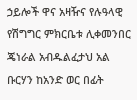ኃይሎች ዋና አዛዥና የሉዓላዊ የሽግግር ምክርቤቱ ሊቀመንበር ጄነራል አብዱልፈታህ አል ቡርሃን ከአንድ ወር በፊት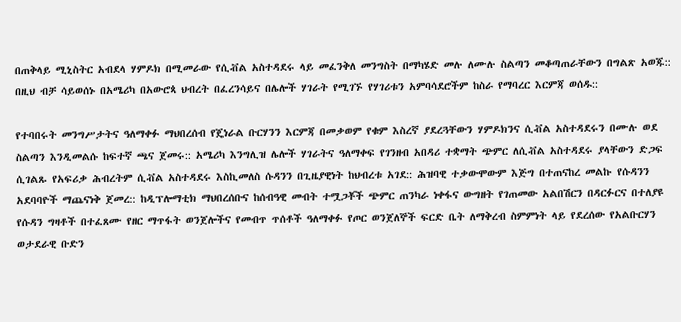በጠቅላይ ሚኒስትር አብደላ ሃምዶክ በሚመራው የሲቭል አስተዳደሩ ላይ መፈንቅለ መንግስት በማካሄድ መሉ ለሙሉ ስልጣን መቆጣጠራቸውን በግልጽ አወጁ:: በዚህ ብቻ ሳይወሰኑ በአሜሪካ በአውሮጳ ህብረት በፈረንሳይና በሌሎች ሃገራት የሚገኙ የሃገሪቱን አምባሳደሮችም ከስራ የማባረር እርምጃ ወሰዱ::

የተባበሩት መንግሥታትና ዓለማቀፉ ማህበረሰብ የጄነራል ቡርሃንን እርምጃ በመቃወም የቁም እስረኛ ያደረጓቸውን ሃምዶክንና ሲቭል አስተዳደሩን በሙሉ ወደ ስልጣን እንዲመልሱ ከፍተኛ ጫና ጀመሩ:: አሜሪካ እንግሊዝ ሌሎች ሃገራትና ዓለማቀፍ የገንዘብ አበዳሪ ተቋማት ጭምር ለሲቭል አስተዳደሩ ያላቸውን ድጋፍ ሲገልጹ የአፍሪቃ ሕብረትም ሲቭል አስተዳደሩ እስኪመለስ ሱዳንን በጊዜያዊነት ከህብረቱ አገደ:: ሕዝባዊ ተቃውሞውም እጅግ በተጠናከረ መልኩ የሱዳንን አደባባዮች ማጨናነቅ ጀመረ:: ከዲፕሎማቲክ ማህበረሰቡና ከሰብዓዊ መብት ተሟጋቾች ጭምር ጠንካራ ነቀፋና ውግዘት የገጠመው አልበሽርን በዳርፉርና በተለያዩ የሱዳን ግዛቶች በተፈጸሙ የዘር ማጥፋት ወንጀሎችና የመብጥ ጥሰቶች ዓለማቀፉ የጦር ወንጀለኞች ፍርድ ቤት ለማቅረብ ስምምነት ላይ የደረሰው የአልቡርሃን ወታደራዊ ቡድን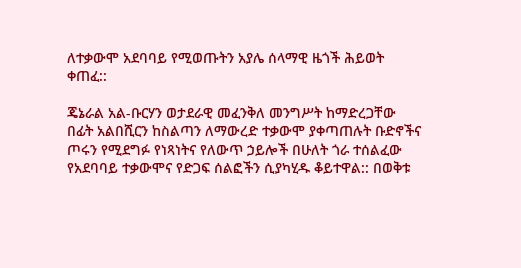ለተቃውሞ አደባባይ የሚወጡትን አያሌ ሰላማዊ ዜጎች ሕይወት ቀጠፈ::

ጄኔራል አል-ቡርሃን ወታደራዊ መፈንቅለ መንግሥት ከማድረጋቸው በፊት አልበሺርን ከስልጣን ለማውረድ ተቃውሞ ያቀጣጠሉት ቡድኖችና ጦሩን የሚደግፉ የነጻነትና የለውጥ ኃይሎች በሁለት ጎራ ተሰልፈው የአደባባይ ተቃውሞና የድጋፍ ሰልፎችን ሲያካሂዱ ቆይተዋል:: በወቅቱ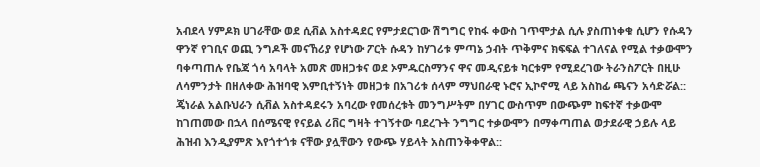አብደላ ሃምዶክ ሀገራቸው ወደ ሲቭል አስተዳደር የምታደርገው ሽግግር የከፋ ቀውስ ገጥሞታል ሲሉ ያስጠነቀቁ ሲሆን የሱዳን ዋንኛ የገቢና ወጪ ንግዶች መናኸሪያ የሆነው ፖርት ሱዳን ከሃገሪቱ ምጣኔ ኃብት ጥቅምና ክፍፍል ተገለናል የሚል ተቃውሞን ባቀጣጠሉ የቤጃ ጎሳ አባላት አመጽ መዘጋቱና ወደ ኦምዱርስማንና ዋና መዲናይቱ ካርቱም የሚደረገው ትራንስፖርት በዚሁ ለሳምንታት በዘለቀው ሕዝባዊ እምቢተኝነት መዘጋቱ በአገሪቱ ሰላም ማህበራዊ ኑሮና ኢኮኖሚ ላይ አስከፊ ጫናን አሳድሯል:: ጄነራል አልቡህራን ሲቭል አስተዳደሩን አባረው የመሰረቱት መንግሥትም በሃገር ውስጥም በውጭም ከፍተኛ ተቃውሞ ከገጠመው በኋላ በሰሜናዊ የናይል ሪቨር ግዛት ተገኝተው ባደረጉት ንግግር ተቃውሞን በማቀጣጠል ወታደራዊ ኃይሉ ላይ ሕዝብ እንዲያምጽ እየጎተጎቱ ናቸው ያሏቸውን የውጭ ሃይላት አስጠንቅቀዋል::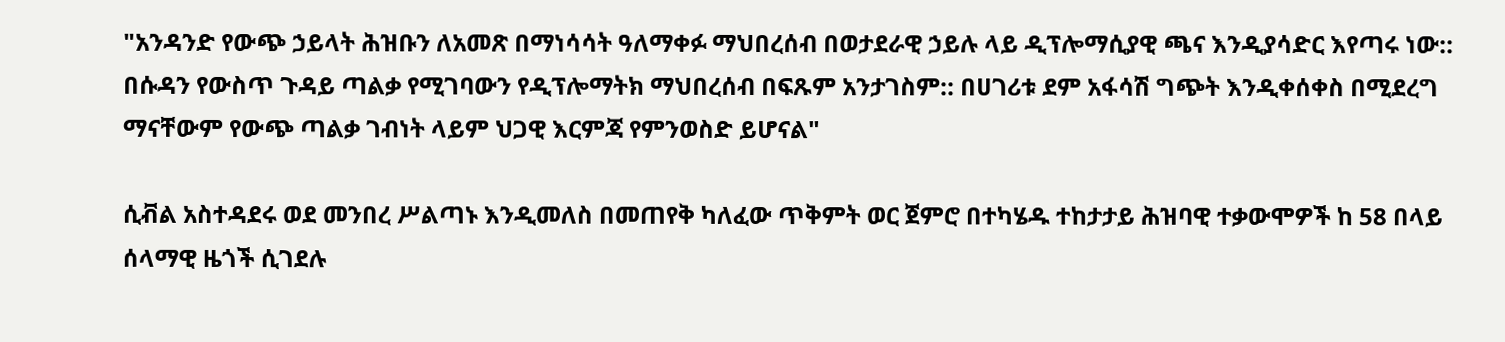"አንዳንድ የውጭ ኃይላት ሕዝቡን ለአመጽ በማነሳሳት ዓለማቀፉ ማህበረሰብ በወታደራዊ ኃይሉ ላይ ዲፕሎማሲያዊ ጫና እንዲያሳድር እየጣሩ ነው:: በሱዳን የውስጥ ጉዳይ ጣልቃ የሚገባውን የዲፕሎማትክ ማህበረሰብ በፍጹም አንታገስም:: በሀገሪቱ ደም አፋሳሽ ግጭት እንዲቀሰቀስ በሚደረግ ማናቸውም የውጭ ጣልቃ ገብነት ላይም ህጋዊ እርምጃ የምንወስድ ይሆናል"

ሲቭል አስተዳደሩ ወደ መንበረ ሥልጣኑ እንዲመለስ በመጠየቅ ካለፈው ጥቅምት ወር ጀምሮ በተካሄዱ ተከታታይ ሕዝባዊ ተቃውሞዎች ከ 58 በላይ ሰላማዊ ዜጎች ሲገደሉ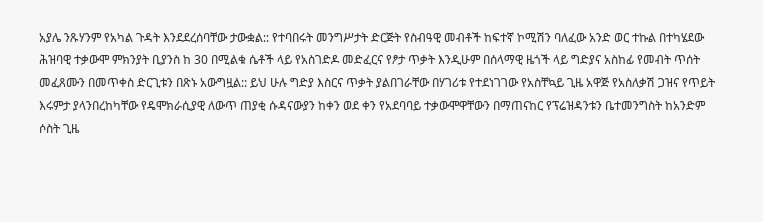አያሌ ንጹሃንም የአካል ጉዳት እንደደረሰባቸው ታውቋል:: የተባበሩት መንግሥታት ድርጅት የስብዓዊ መብቶች ከፍተኛ ኮሚሽን ባለፈው አንድ ወር ተኩል በተካሄደው ሕዝባዊ ተቃውሞ ምክንያት ቢያንስ ከ 30 በሚልቁ ሴቶች ላይ የአስገድዶ መድፈርና የፆታ ጥቃት እንዲሁም በሰላማዊ ዜጎች ላይ ግድያና አስከፊ የመብት ጥሰት መፈጸሙን በመጥቀስ ድርጊቱን በጽኑ አውግዟል:: ይህ ሁሉ ግድያ እስርና ጥቃት ያልበገራቸው በሃገሪቱ የተደነገገው የአስቸኳይ ጊዜ አዋጅ የአስለቃሽ ጋዝና የጥይት እሩምታ ያላንበረከካቸው የዴሞክራሲያዊ ለውጥ ጠያቂ ሱዳናውያን ከቀን ወደ ቀን የአደባባይ ተቃውሞዋቸውን በማጠናከር የፕሬዝዳንቱን ቤተመንግስት ከአንድም ሶስት ጊዜ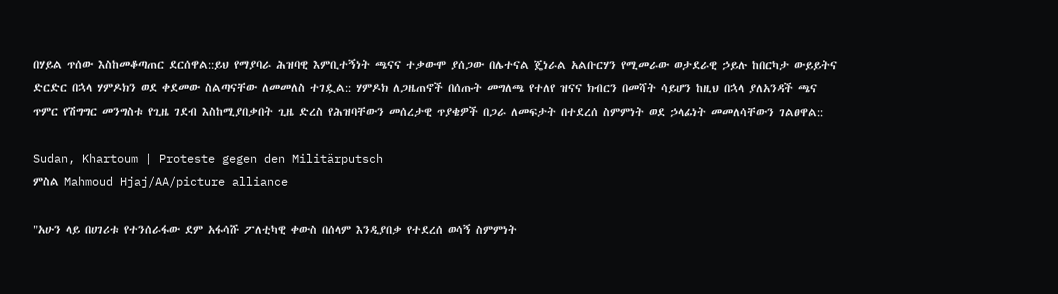በሃይል ጥሰው እስከመቆጣጠር ደርሰዋል::ይህ የማያባራ ሕዝባዊ እምቢተኝነት ጫናና ተቃውሞ ያሰጋው በሌተናል ጄነራል አልቡርሃን የሚመራው ወታደራዊ ኃይሉ ከበርካታ ውይይትና ድርድር በኋላ ሃምዶክን ወደ ቀደመው ስልጣናቸው ለመመለስ ተገዷል:: ሃምዶክ ለጋዜጠኖች በሰጡት መግለጫ የተለየ ዝናና ክብርን በመሻት ሳይሆን ከዚህ በኋላ ያለአንዳች ጫና ጥምር የሽግግር መንግስቱ የጊዜ ገደብ እስከሚያበቃበት ጊዜ ድረስ የሕዝባቸውን መሰረታዊ ጥያቄዎች በጋራ ለመፍታት በተደረሰ ስምምነት ወደ ኃላፊነት መመለሳቸውን ገልፀዋል::

Sudan, Khartoum | Proteste gegen den Militärputsch
ምስል Mahmoud Hjaj/AA/picture alliance

"አሁን ላይ በሀገሪቱ የተንሰራፋው ደም አፋሳሹ ፖለቲካዊ ቀውስ በሰላም እንዲያበቃ የተደረሰ ወሳኝ ስምምነት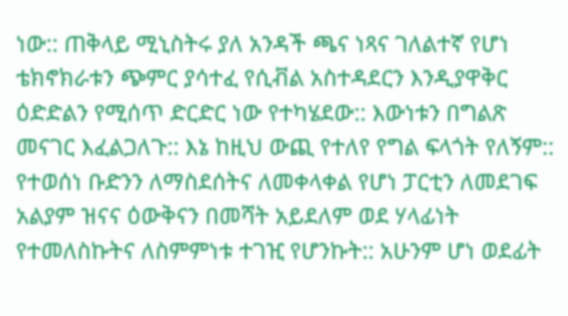ነው:: ጠቅላይ ሚኒስትሩ ያለ አንዳች ጫና ነጻና ገለልተኛ የሆነ ቴክኖክራቱን ጭምር ያሳተፈ የሲቭል አስተዳደርን እንዲያዋቅር ዕድድልን የሚሰጥ ድርድር ነው የተካሄደው:: እውነቱን በግልጽ መናገር እፈልጋለጉ:: እኔ ከዚህ ውጪ የተለየ የግል ፍላጎት የለኝም:: የተወሰነ ቡድንን ለማስደሰትና ለመቀላቀል የሆነ ፓርቲን ለመደገፍ አልያም ዝናና ዕውቅናን በመሻት አይደለም ወደ ሃላፊነት የተመለስኩትና ለስምምነቱ ተገዢ የሆንኩት:: አሁንም ሆነ ወደፊት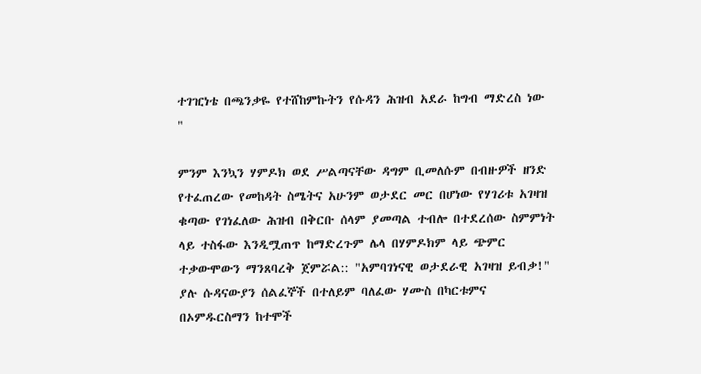ተገዢነቴ በጫንቃዬ የተሸከምኩትን የሱዳን ሕዝብ አደራ ከግብ ማድረስ ነው "

ምንም እንኳን ሃምዶክ ወደ ሥልጣናቸው ዳግም ቢመለሱም በብዙዎች ዘንድ የተፈጠረው የመከዳት ስሜትና አሁንም ወታደር መር በሆነው የሃገሪቱ አገዛዝ ቁጣው የገነፈለው ሕዝብ በቅርቡ ሰላም ያመጣል ተብሎ በተደረሰው ስምምነት ላይ ተስፋው እንዲሟጠጥ ከማድረጉም ሌላ በሃምዶክም ላይ ጭምር ተቃውሞውን ማንጸባረቅ ጀምሯል:: "አምባገነናዊ ወታደራዊ አገዛዝ ይብቃ!" ያሉ ሱዳናውያን ሰልፈኞች በተለይም ባለፈው ሃሙስ በካርቱምና በኦምዱርስማን ከተሞች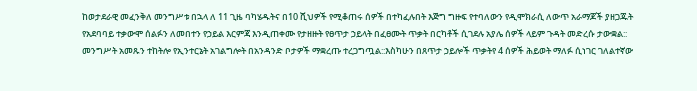ከወታደራዊ መፈንቅለ መንግሥቱ በኋላ ለ 11 ጊዜ ባካሄዱትና በ10 ሺህዎች የሚቆጠሩ ሰዎች በተካፈሉበት እጅግ ግዙፍ የተባለውን የዲሞክራሲ ለውጥ አራማጆች ያዘጋጁት የአደባባይ ተቃውሞ ሰልፉን ለመበተን የኃይል እርምጃ እንዲጠቀሙ የታዘዙት የፀጥታ ኃይላት በፈፀሙት ጥቃት በርካቶች ሲገደሉ አያሌ ሰዎች ላይም ጉዳት መድረሱ ታውቋል:: መንግሥት አመጹን ተከትሎ የኢንተርኔት አገልግሎት በአንዳንድ ቦታዎች ማቋረጡ ተረጋግጧል::እስካሁን በጸጥታ ኃይሎች ጥቃትየ 4 ሰዎች ሕይወት ማለፉ ሲነገር ገለልተኛው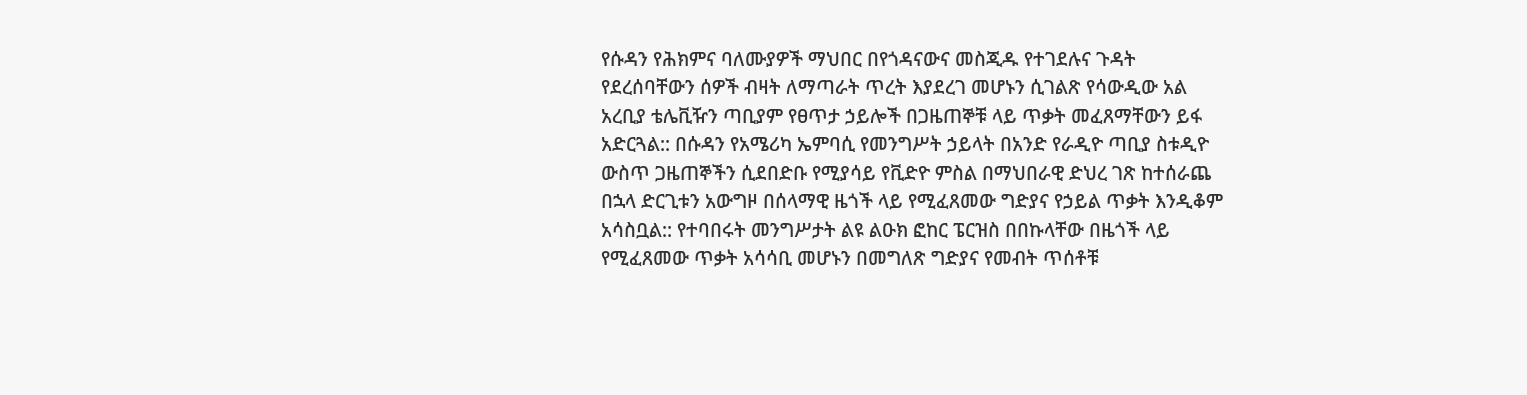የሱዳን የሕክምና ባለሙያዎች ማህበር በየጎዳናውና መስጂዱ የተገደሉና ጉዳት የደረሰባቸውን ሰዎች ብዛት ለማጣራት ጥረት እያደረገ መሆኑን ሲገልጽ የሳውዲው አል አረቢያ ቴሌቪዥን ጣቢያም የፀጥታ ኃይሎች በጋዜጠኞቹ ላይ ጥቃት መፈጸማቸውን ይፋ አድርጓል:: በሱዳን የአሜሪካ ኤምባሲ የመንግሥት ኃይላት በአንድ የራዲዮ ጣቢያ ስቱዲዮ ውስጥ ጋዜጠኞችን ሲደበድቡ የሚያሳይ የቪድዮ ምስል በማህበራዊ ድህረ ገጽ ከተሰራጨ በኋላ ድርጊቱን አውግዞ በሰላማዊ ዜጎች ላይ የሚፈጸመው ግድያና የኃይል ጥቃት እንዲቆም አሳስቧል:: የተባበሩት መንግሥታት ልዩ ልዑክ ፎከር ፔርዝስ በበኩላቸው በዜጎች ላይ የሚፈጸመው ጥቃት አሳሳቢ መሆኑን በመግለጽ ግድያና የመብት ጥሰቶቹ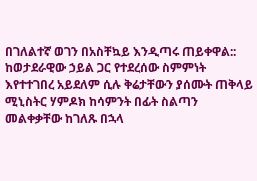በገለልተኛ ወገን በአስቸኳይ እንዲጣሩ ጠይቀዋል:: ከወታደራዊው ኃይል ጋር የተደረሰው ስምምነት እየተተገበረ አይደለም ሲሉ ቅሬታቸውን ያሰሙት ጠቅላይ ሚኒስትር ሃምዶክ ከሳምንት በፊት ስልጣን መልቀቃቸው ከገለጹ በኋላ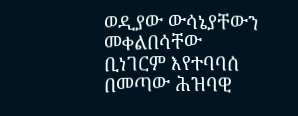ወዲያው ውሳኔያቸውን መቀልበሳቸው ቢነገርም እየተባባሰ በመጣው ሕዝባዊ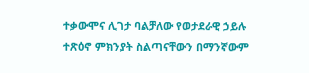ተቃውሞና ሊገታ ባልቻለው የወታደራዊ ኃይሉ ተጽዕኖ ምክንያት ስልጣናቸውን በማንኛውም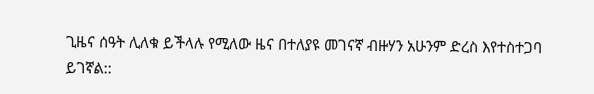ጊዜና ሰዓት ሊለቁ ይችላሉ የሚለው ዜና በተለያዩ መገናኛ ብዙሃን አሁንም ድረስ እየተስተጋባ ይገኛል::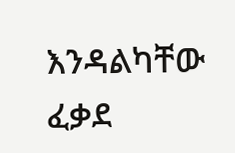እንዳልካቸው ፈቃደ